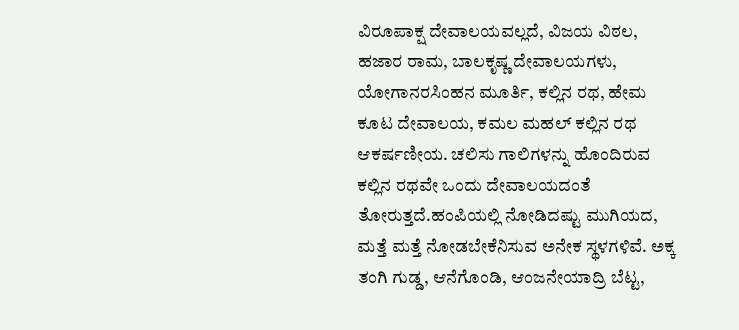ವಿರೂಪಾಕ್ಷ ದೇವಾಲಯವಲ್ಲದೆ, ವಿಜಯ ವಿಠಲ, ಹಜಾರ ರಾಮ, ಬಾಲಕೃಷ್ಣ ದೇವಾಲಯಗಳು, ಯೋಗಾನರಸಿಂಹನ ಮೂರ್ತಿ, ಕಲ್ಲಿನ ರಥ, ಹೇಮ ಕೂಟ ದೇವಾಲಯ, ಕಮಲ ಮಹಲ್ ಕಲ್ಲಿನ ರಥ ಆಕರ್ಷಣೀಯ. ಚಲಿಸು ಗಾಲಿಗಳನ್ನು ಹೊಂದಿರುವ ಕಲ್ಲಿನ ರಥವೇ ಒಂದು ದೇವಾಲಯದಂತೆ ತೋರುತ್ತದೆ.ಹಂಪಿಯಲ್ಲಿ ನೋಡಿದಷ್ಟು ಮುಗಿಯದ, ಮತ್ತೆ ಮತ್ತೆ ನೋಡಬೇಕೆನಿಸುವ ಅನೇಕ ಸ್ಥಳಗಳಿವೆ. ಅಕ್ಕ ತಂಗಿ ಗುಡ್ಡ, ಆನೆಗೊಂಡಿ, ಆಂಜನೇಯಾದ್ರಿ ಬೆಟ್ಟ,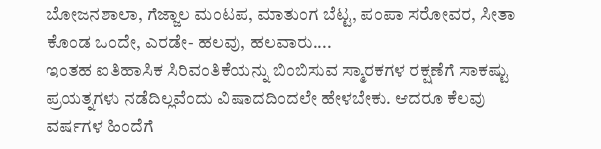ಬೋಜನಶಾಲಾ, ಗೆಜ್ಜಾಲ ಮಂಟಪ, ಮಾತುಂಗ ಬೆಟ್ಟ, ಪಂಪಾ ಸರೋವರ, ಸೀತಾ ಕೊಂಡ ಒಂದೇ, ಎರಡೇ- ಹಲವು, ಹಲವಾರು....
ಇಂತಹ ಐತಿಹಾಸಿಕ ಸಿರಿವಂತಿಕೆಯನ್ನು ಬಿಂಬಿಸುವ ಸ್ಮಾರಕಗಳ ರಕ್ಷಣೆಗೆ ಸಾಕಷ್ಟು ಪ್ರಯತ್ನಗಳು ನಡೆದಿಲ್ಲವೆಂದು ವಿಷಾದದಿಂದಲೇ ಹೇಳಬೇಕು. ಆದರೂ ಕೆಲವು ವರ್ಷಗಳ ಹಿಂದೆಗೆ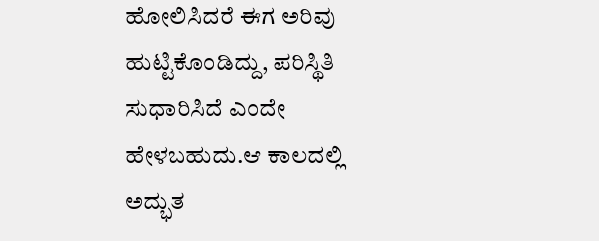ಹೋಲಿಸಿದರೆ ಈಗ ಅರಿವು ಹುಟ್ಟಿಕೊಂಡಿದ್ದು, ಪರಿಸ್ಥಿತಿ ಸುಧಾರಿಸಿದೆ ಎಂದೇ ಹೇಳಬಹುದು.ಆ ಕಾಲದಲ್ಲಿ ಅದ್ಭುತ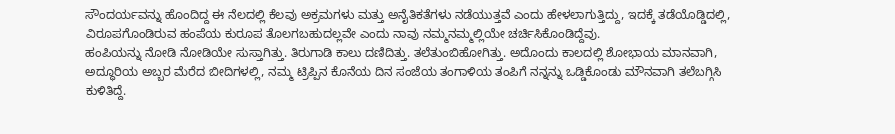ಸೌಂದರ್ಯವನ್ನು ಹೊಂದಿದ್ದ ಈ ನೆಲದಲ್ಲಿ ಕೆಲವು ಅಕ್ರಮಗಳು ಮತ್ತು ಅನೈತಿಕತೆಗಳು ನಡೆಯುತ್ತವೆ ಎಂದು ಹೇಳಲಾಗುತ್ತಿದ್ದು, ಇದಕ್ಕೆ ತಡೆಯೊಡ್ಡಿದಲ್ಲಿ, ವಿರೂಪಗೊಂಡಿರುವ ಹಂಪೆಯ ಕುರೂಪ ತೊಲಗಬಹುದಲ್ಲವೇ ಎಂದು ನಾವು ನಮ್ಮನಮ್ಮಲ್ಲಿಯೇ ಚರ್ಚಿಸಿಕೊಂಡಿದ್ದೆವು.
ಹಂಪಿಯನ್ನು ನೋಡಿ ನೋಡಿಯೇ ಸುಸ್ತಾಗಿತ್ತು. ತಿರುಗಾಡಿ ಕಾಲು ದಣಿದಿತ್ತು. ತಲೆತುಂಬಿಹೋಗಿತ್ತು. ಅದೊಂದು ಕಾಲದಲ್ಲಿ ಶೋಭಾಯ ಮಾನವಾಗಿ, ಅದ್ಧೂರಿಯ ಅಬ್ಬರ ಮೆರೆದ ಬೀದಿಗಳಲ್ಲಿ, ನಮ್ಮ ಟ್ರಿಪ್ಪಿನ ಕೊನೆಯ ದಿನ ಸಂಜೆಯ ತಂಗಾಳಿಯ ತಂಪಿಗೆ ನನ್ನನ್ನು ಒಡ್ಡಿಕೊಂಡು ಮೌನವಾಗಿ ತಲೆಬಗ್ಗಿಸಿ ಕುಳಿತಿದ್ದೆ.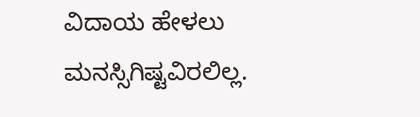ವಿದಾಯ ಹೇಳಲು ಮನಸ್ಸಿಗಿಷ್ಟವಿರಲಿಲ್ಲ.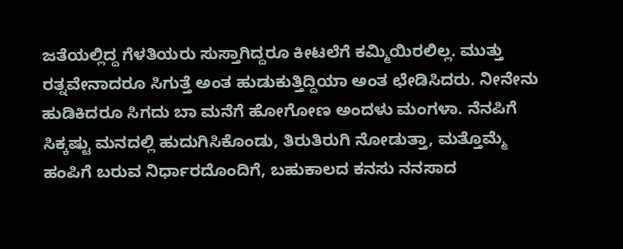ಜತೆಯಲ್ಲಿದ್ದ ಗೆಳತಿಯರು ಸುಸ್ತಾಗಿದ್ದರೂ ಕೀಟಲೆಗೆ ಕಮ್ಮಿಯಿರಲಿಲ್ಲ. ಮುತ್ತು ರತ್ನವೇನಾದರೂ ಸಿಗುತ್ತೆ ಅಂತ ಹುಡುಕುತ್ತಿದ್ದಿಯಾ ಅಂತ ಛೇಡಿಸಿದರು. ನೀನೇನು ಹುಡಿಕಿದರೂ ಸಿಗದು ಬಾ ಮನೆಗೆ ಹೋಗೋಣ ಅಂದಳು ಮಂಗಳಾ. ನೆನಪಿಗೆ ಸಿಕ್ಕಷ್ಟು ಮನದಲ್ಲಿ ಹುದುಗಿಸಿಕೊಂಡು, ತಿರುತಿರುಗಿ ನೋಡುತ್ತಾ, ಮತ್ತೊಮ್ಮೆ ಹಂಪಿಗೆ ಬರುವ ನಿರ್ಧಾರದೊಂದಿಗೆ, ಬಹುಕಾಲದ ಕನಸು ನನಸಾದ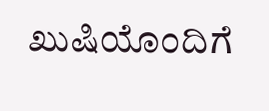ಖುಷಿಯೊಂದಿಗೆ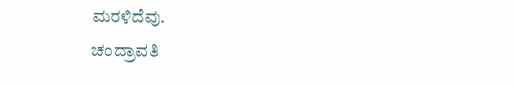ಮರಳಿದೆವು.
ಚಂದ್ರಾವತಿ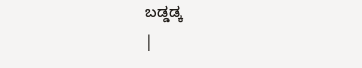ಬಡ್ಡಡ್ಕ
|